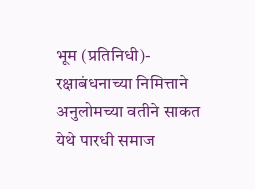भूम (प्रतिनिधी)-  रक्षाबंधनाच्या निमित्ताने अनुलोमच्या वतीने साकत येथे पारधी समाज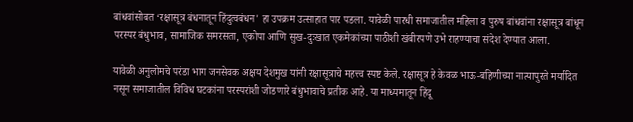बांधवांसोबत ‌‘रक्षासूत्र बंधनातून हिंदुत्वबंधन' हा उपक्रम उत्साहात पार पडला. यावेळी पारधी समाजातील महिला व पुरुष बांधवांना रक्षासूत्र बांधून परस्पर बंधुभाव, सामाजिक समरसता, एकोपा आणि सुख-दुःखात एकमेकांच्या पाठीशी खंबीरपणे उभे राहण्याचा संदेश देण्यात आला.

यावेळी अनुलोमचे परंडा भाग जनसेवक अक्षय देशमुख यांनी रक्षासूत्राचे महत्त्व स्पष्ट केले. रक्षासूत्र हे केवळ भाऊ-बहिणीच्या नात्यापुरते मर्यादित नसून समाजातील विविध घटकांना परस्परांशी जोडणारे बंधुभावाचे प्रतीक आहे. या माध्यमातून हिंदू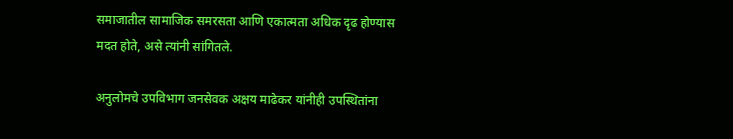समाजातील सामाजिक समरसता आणि एकात्मता अधिक दृढ होण्यास मदत होते, असे त्यांनी सांगितले.

अनुलोमचे उपविभाग जनसेवक अक्षय माढेकर यांनीही उपस्थितांना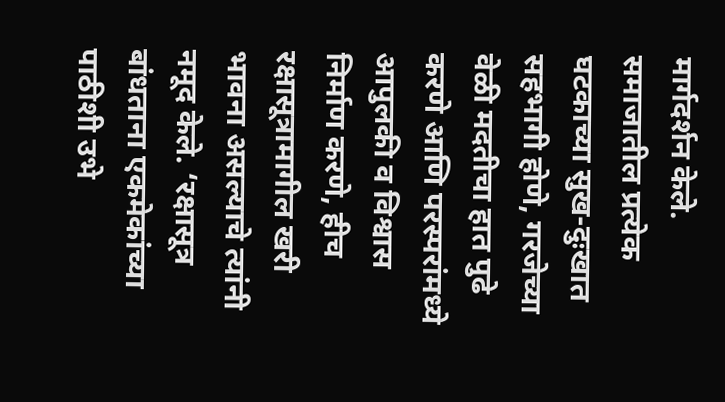मार्गदर्शन केले. समाजातील प्रत्येक घटकाच्या सुख-दुःखात सहभागी होणे, गरजेच्या वेळी मदतीचा हात पुढे करणे आणि परस्परांमध्ये आपुलकी व विश्वास निर्माण करणे, हीच रक्षासूत्रामागील खरी भावना असल्याचे त्यांनी नमूद केले. ‘रक्षासूत्र बांधताना एकमेकांच्या पाठीशी उभे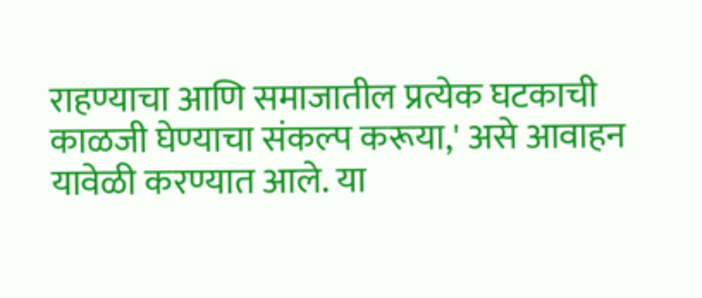राहण्याचा आणि समाजातील प्रत्येक घटकाची काळजी घेण्याचा संकल्प करूया,' असे आवाहन यावेळी करण्यात आले. या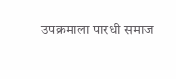उपक्रमाला पारधी समाज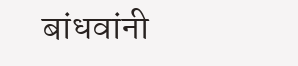बांधवांनी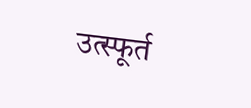उत्स्फूर्त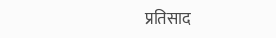प्रतिसाद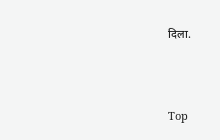दिला.



Top